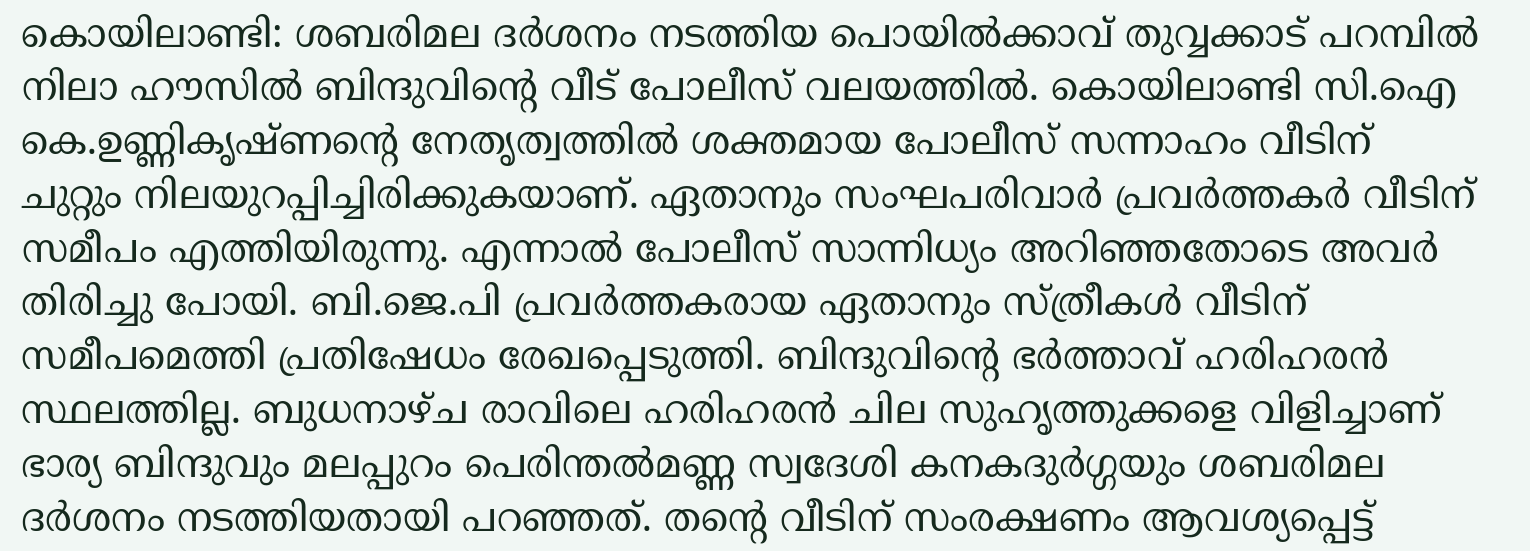കൊയിലാണ്ടി: ശബരിമല ദർശനം നടത്തിയ പൊയിൽക്കാവ് തുവ്വക്കാട് പറമ്പിൽ നിലാ ഹൗസിൽ ബിന്ദുവിന്റെ വീട് പോലീസ് വലയത്തിൽ. കൊയിലാണ്ടി സി.ഐ കെ.ഉണ്ണികൃഷ്ണന്റെ നേതൃത്വത്തിൽ ശക്തമായ പോലീസ് സന്നാഹം വീടിന് ചുറ്റും നിലയുറപ്പിച്ചിരിക്കുകയാണ്. ഏതാനും സംഘപരിവാർ പ്രവർത്തകർ വീടിന് സമീപം എത്തിയിരുന്നു. എന്നാൽ പോലീസ് സാന്നിധ്യം അറിഞ്ഞതോടെ അവർ തിരിച്ചു പോയി. ബി.ജെ.പി പ്രവർത്തകരായ ഏതാനും സ്ത്രീകൾ വീടിന് സമീപമെത്തി പ്രതിഷേധം രേഖപ്പെടുത്തി. ബിന്ദുവിന്റെ ഭർത്താവ് ഹരിഹരൻ സ്ഥലത്തില്ല. ബുധനാഴ്ച രാവിലെ ഹരിഹരൻ ചില സുഹൃത്തുക്കളെ വിളിച്ചാണ് ഭാര്യ ബിന്ദുവും മലപ്പുറം പെരിന്തൽമണ്ണ സ്വദേശി കനകദുർഗ്ഗയും ശബരിമല ദർശനം നടത്തിയതായി പറഞ്ഞത്. തന്റെ വീടിന് സംരക്ഷണം ആവശ്യപ്പെട്ട്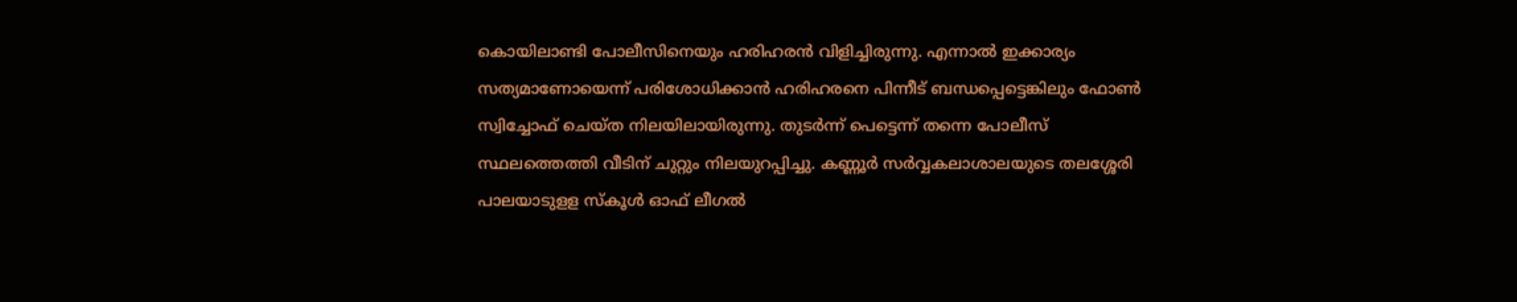കൊയിലാണ്ടി പോലീസിനെയും ഹരിഹരൻ വിളിച്ചിരുന്നു. എന്നാൽ ഇക്കാര്യം സത്യമാണോയെന്ന് പരിശോധിക്കാൻ ഹരിഹരനെ പിന്നീട് ബന്ധപ്പെട്ടെങ്കിലും ഫോൺ സ്വിച്ചോഫ് ചെയ്ത നിലയിലായിരുന്നു. തുടർന്ന് പെട്ടെന്ന് തന്നെ പോലീസ് സ്ഥലത്തെത്തി വീടിന് ചുറ്റും നിലയുറപ്പിച്ചു. കണ്ണൂർ സർവ്വകലാശാലയുടെ തലശ്ശേരി പാലയാടുളള സ്കൂൾ ഓഫ് ലീഗൽ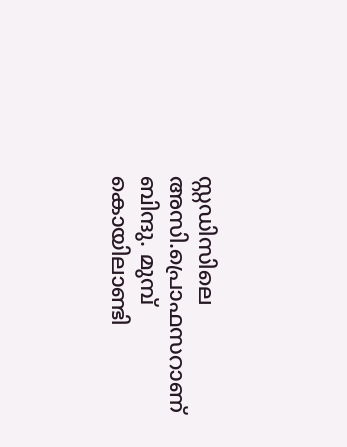സ്റ്റഡിസിലെ അസി.പ്രൊഫസറാണ് ബിന്ദു. മുമ്പ് കൊയിലാണ്ടി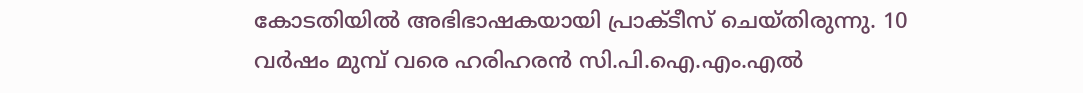കോടതിയിൽ അഭിഭാഷകയായി പ്രാക്ടീസ് ചെയ്തിരുന്നു. 10 വർഷം മുമ്പ് വരെ ഹരിഹരൻ സി.പി.ഐ.എം.എൽ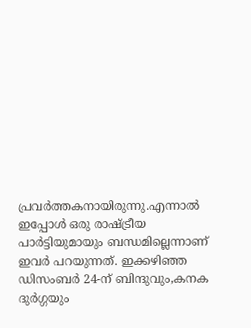പ്രവർത്തകനായിരുന്നു.എന്നാൽ ഇപ്പോൾ ഒരു രാഷ്ട്രീയ പാർട്ടിയുമായും ബന്ധമില്ലെന്നാണ് ഇവർ പറയുന്നത്. ഇക്കഴിഞ്ഞ ഡിസംബർ 24-ന് ബിന്ദുവും,കനക ദുർഗ്ഗയും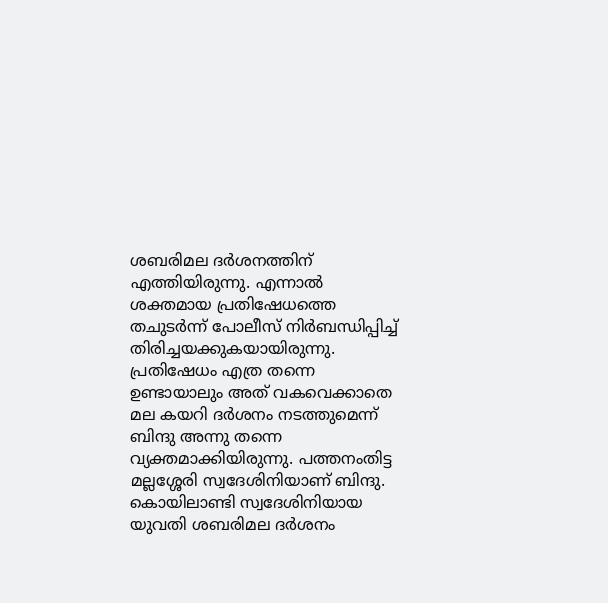ശബരിമല ദർശനത്തിന് എത്തിയിരുന്നു. എന്നാൽ ശക്തമായ പ്രതിഷേധത്തെ തചുടർന്ന് പോലീസ് നിർബന്ധിപ്പിച്ച് തിരിച്ചയക്കുകയായിരുന്നു. പ്രതിഷേധം എത്ര തന്നെ ഉണ്ടായാലും അത് വകവെക്കാതെ മല കയറി ദർശനം നടത്തുമെന്ന് ബിന്ദു അന്നു തന്നെ വ്യക്തമാക്കിയിരുന്നു. പത്തനംതിട്ട മല്ലശ്ശേരി സ്വദേശിനിയാണ് ബിന്ദു. കൊയിലാണ്ടി സ്വദേശിനിയായ യുവതി ശബരിമല ദർശനം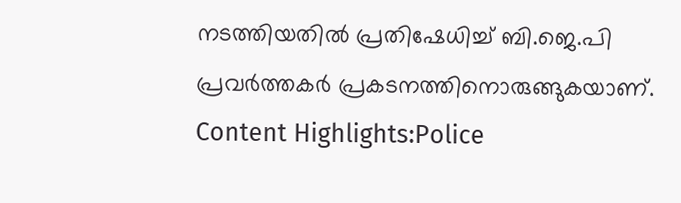നടത്തിയതിൽ പ്രതിഷേധിച്ച് ബി.ജെ.പി പ്രവർത്തകർ പ്രകടനത്തിനൊരുങ്ങുകയാണ്. Content Highlights:Police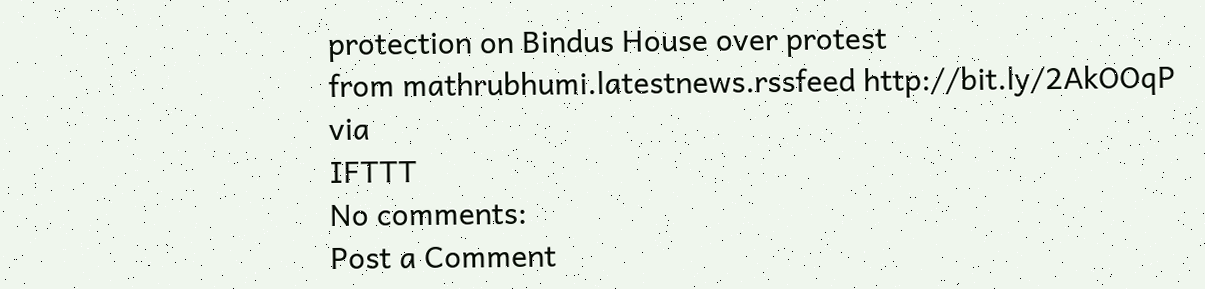protection on Bindus House over protest
from mathrubhumi.latestnews.rssfeed http://bit.ly/2AkOOqP
via
IFTTT
No comments:
Post a Comment